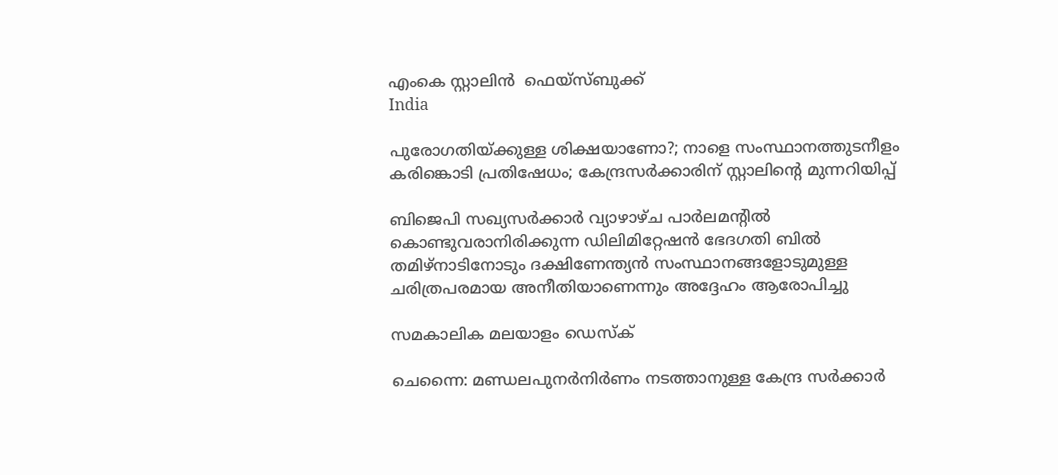എംകെ സ്റ്റാലിൻ  ഫെയ്സ്ബുക്ക്
India

പുരോഗതിയ്ക്കുള്ള ശിക്ഷയാണോ?; നാളെ സംസ്ഥാനത്തുടനീളം കരിങ്കൊടി പ്രതിഷേധം; കേന്ദ്രസര്‍ക്കാരിന് സ്റ്റാലിന്റെ മുന്നറിയിപ്പ്

ബിജെപി സഖ്യസര്‍ക്കാര്‍ വ്യാഴാഴ്ച പാര്‍ലമന്റില്‍ കൊണ്ടുവരാനിരിക്കുന്ന ഡിലിമിറ്റേഷന്‍ ഭേദഗതി ബില്‍ തമിഴ്നാടിനോടും ദക്ഷിണേന്ത്യന്‍ സംസ്ഥാനങ്ങളോടുമുള്ള ചരിത്രപരമായ അനീതിയാണെന്നും അദ്ദേഹം ആരോപിച്ചു

സമകാലിക മലയാളം ഡെസ്ക്

ചെന്നൈ: മണ്ഡലപുനര്‍നിര്‍ണം നടത്താനുള്ള കേന്ദ്ര സര്‍ക്കാര്‍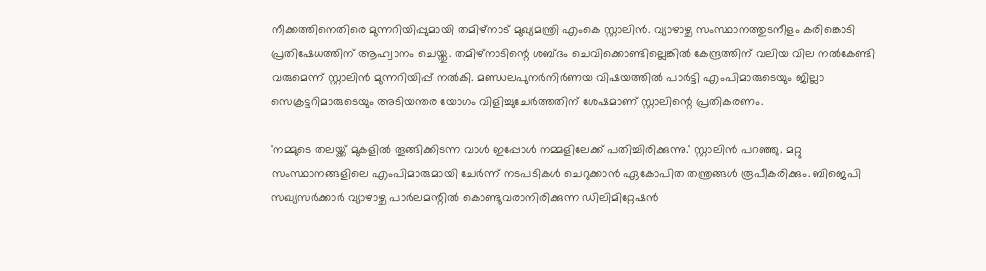നീക്കത്തിനെതിരെ മുന്നറിയിപ്പുമായി തമിഴ്നാട് മുഖ്യമന്ത്രി എംകെ സ്റ്റാലിന്‍. വ്യാഴാഴ്ച സംസ്ഥാനത്തുടനീളം കരിങ്കൊടി പ്രതിഷേധത്തിന് ആഹ്വാനം ചെയ്തു. തമിഴ്നാടിന്റെ ശബ്ദം ചെവിക്കൊണ്ടില്ലെങ്കില്‍ കേന്ദ്രത്തിന് വലിയ വില നല്‍കേണ്ടി വരുമെന്ന് സ്റ്റാലിന്‍ മുന്നറിയിപ്പ് നല്‍കി. മണ്ഡലപുനര്‍നിര്‍ണയ വിഷയത്തില്‍ പാര്‍ട്ടി എംപിമാരുടെയും ജില്ലാ സെക്രട്ടറിമാരുടെയും അടിയന്തര യോഗം വിളിച്ചുചേര്‍ത്തതിന് ശേഷമാണ് സ്റ്റാലിന്റെ പ്രതികരണം.

'നമ്മുടെ തലയ്ക്ക് മുകളില്‍ തൂങ്ങിക്കിടന്ന വാള്‍ ഇപ്പോള്‍ നമ്മളിലേക്ക് പതിച്ചിരിക്കുന്നു.' സ്റ്റാലിന്‍ പറഞ്ഞു. മറ്റു സംസ്ഥാനങ്ങളിലെ എംപിമാരുമായി ചേര്‍ന്ന് നടപടികള്‍ ചെറുക്കാന്‍ ഏകോപിത തന്ത്രങ്ങള്‍ രൂപീകരിക്കും. ബിജെപി സഖ്യസര്‍ക്കാര്‍ വ്യാഴാഴ്ച പാര്‍ലമന്റില്‍ കൊണ്ടുവരാനിരിക്കുന്ന ഡിലിമിറ്റേഷന്‍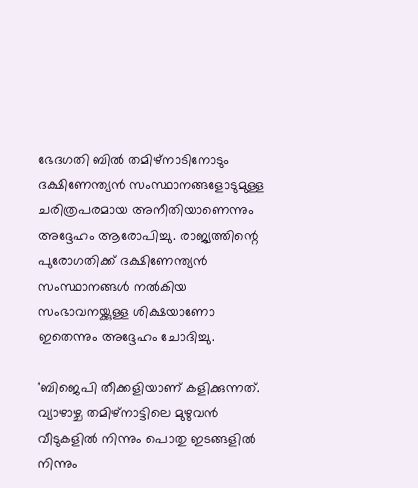ഭേദഗതി ബില്‍ തമിഴ്നാടിനോടും ദക്ഷിണേന്ത്യന്‍ സംസ്ഥാനങ്ങളോടുമുള്ള ചരിത്രപരമായ അനീതിയാണെന്നും അദ്ദേഹം ആരോപിച്ചു. രാജ്യത്തിന്റെ പുരോഗതിക്ക് ദക്ഷിണേന്ത്യന്‍ സംസ്ഥാനങ്ങള്‍ നല്‍കിയ സംഭാവനയ്ക്കുള്ള ശിക്ഷയാണോ ഇതെന്നും അദ്ദേഹം ചോദിച്ചു.

'ബിജെപി തീക്കളിയാണ് കളിക്കുന്നത്. വ്യാഴാഴ്ച തമിഴ്നാട്ടിലെ മുഴുവന്‍ വീടുകളില്‍ നിന്നും പൊതു ഇടങ്ങളില്‍ നിന്നും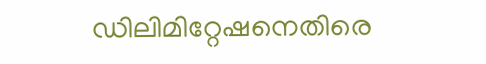ഡിലിമിറ്റേഷനെതിരെ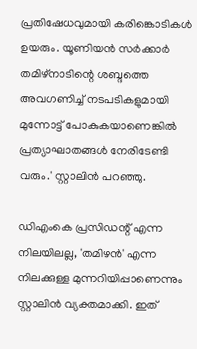പ്രതിഷേധവുമായി കരിങ്കൊടികള്‍ ഉയരും. യൂണിയന്‍ സര്‍ക്കാര്‍ തമിഴ്നാടിന്റെ ശബ്ദത്തെ അവഗണിച്ച് നടപടികളുമായി മുന്നോട്ട് പോകുകയാണെങ്കില്‍ പ്രത്യാഘാതങ്ങള്‍ നേരിടേണ്ടി വരും.' സ്റ്റാലിന്‍ പറഞ്ഞു.

ഡിഎംകെ പ്രസിഡന്റ് എന്ന നിലയിലല്ല, 'തമിഴന്‍' എന്ന നിലക്കുള്ള മുന്നറിയിപ്പാണെന്നും സ്റ്റാലിന്‍ വ്യക്തമാക്കി. ഇത്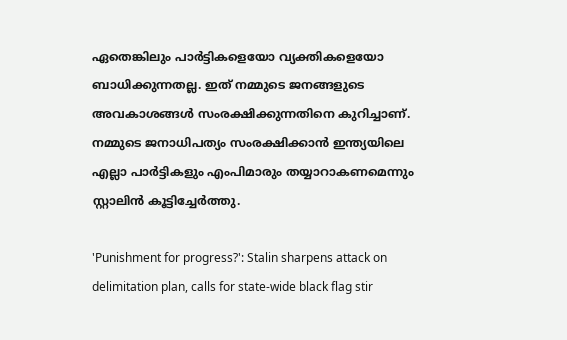ഏതെങ്കിലും പാര്‍ട്ടികളെയോ വ്യക്തികളെയോ ബാധിക്കുന്നതല്ല. ഇത് നമ്മുടെ ജനങ്ങളുടെ അവകാശങ്ങള്‍ സംരക്ഷിക്കുന്നതിനെ കുറിച്ചാണ്. നമ്മുടെ ജനാധിപത്യം സംരക്ഷിക്കാന്‍ ഇന്ത്യയിലെ എല്ലാ പാര്‍ട്ടികളും എംപിമാരും തയ്യാറാകണമെന്നും സ്റ്റാലിന്‍ കൂട്ടിച്ചേര്‍ത്തു.

'Punishment for progress?': Stalin sharpens attack on delimitation plan, calls for state-wide black flag stir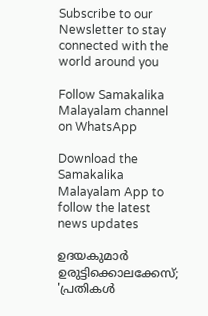Subscribe to our Newsletter to stay connected with the world around you

Follow Samakalika Malayalam channel on WhatsApp

Download the Samakalika Malayalam App to follow the latest news updates

ഉദയകുമാര്‍ ഉരുട്ടിക്കൊലക്കേസ്; 'പ്രതികള്‍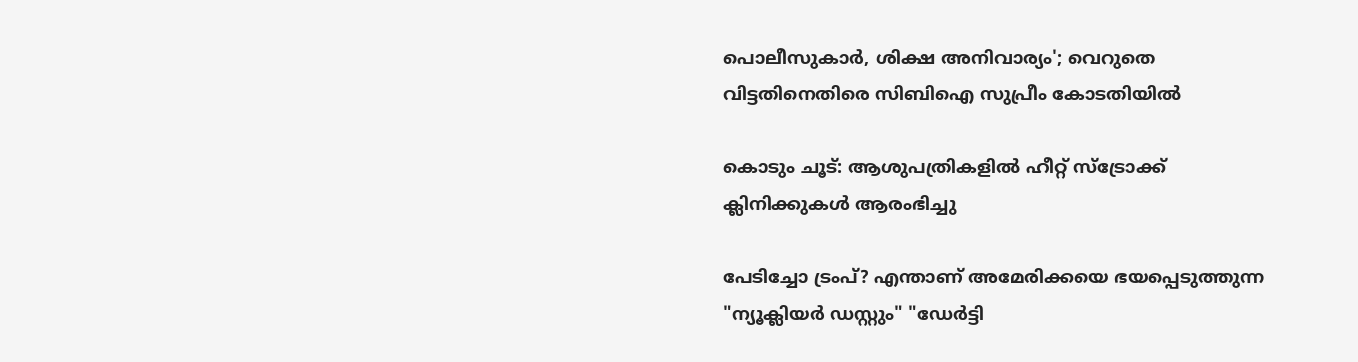പൊലീസുകാര്‍, ശിക്ഷ അനിവാര്യം'; വെറുതെ വിട്ടതിനെതിരെ സിബിഐ സുപ്രീം കോടതിയില്‍

കൊടും ചൂട്: ആശുപത്രികളില്‍ ഹീറ്റ് സ്ട്രോക്ക് ക്ലിനിക്കുകള്‍ ആരംഭിച്ചു

പേടിച്ചോ ട്രംപ്? എന്താണ് അമേരിക്കയെ ഭയപ്പെടുത്തുന്ന "ന്യൂക്ലിയർ ഡസ്റ്റും" "ഡേർട്ടി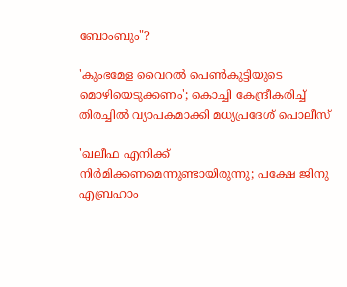ബോംബും"?

'കുംഭമേള വൈറല്‍ പെണ്‍കുട്ടിയുടെ മൊഴിയെടുക്കണം'; കൊച്ചി കേന്ദ്രീകരിച്ച് തിരച്ചില്‍ വ്യാപകമാക്കി മധ്യപ്രദേശ് പൊലീസ്

'ഖലീഫ എനിക്ക് നിർമിക്കണമെന്നുണ്ടായിരുന്നു; പക്ഷേ ജിനു എബ്രഹാം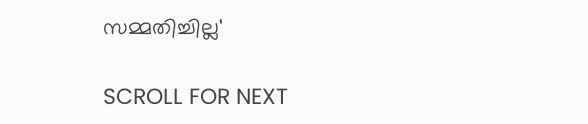സമ്മതിച്ചില്ല'

SCROLL FOR NEXT